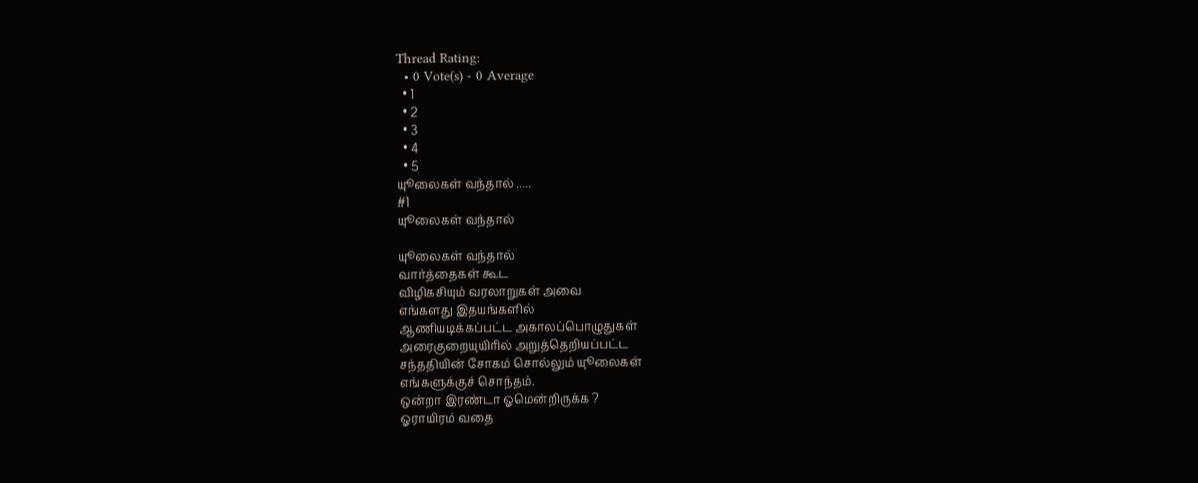Thread Rating:
  • 0 Vote(s) - 0 Average
  • 1
  • 2
  • 3
  • 4
  • 5
யுூலைகள் வந்தால் .....
#1
யுூலைகள் வந்தால்

யுூலைகள் வந்தால்
வார்த்தைகள் கூட
விழிகசியும் வரலாறுகள் அவை
எங்களது இதயங்களில்
ஆணியடிக்கப்பட்ட அகாலப்பொழுதுகள்
அரைகுறையுயிரில் அறுத்தெறியப்பட்ட
சந்ததியின் சோகம் சொல்லும் யுூலைகள்
எங்களுக்குச் சொந்தம்.
ஒன்றா இரண்டா ஓமென்றிருக்க ?
ஓராயிரம் வதை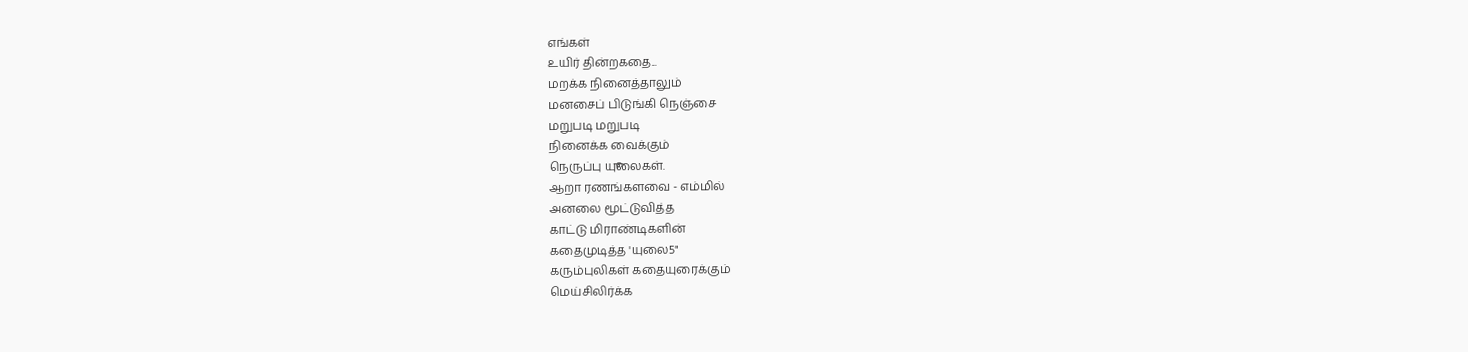எங்கள்
உயிர் தின்றகதை...
மறக்க நினைத்தாலும்
மனசைப் பிடுங்கி நெஞ்சை
மறுபடி மறுபடி
நினைக்க வைக்கும்
நெருப்பு யுூலைகள்.
ஆறா ரணங்களவை - எம்மில்
அனலை மூட்டுவித்த
காட்டு மிராண்டிகளின்
கதைமுடித்த 'யுலை5"
கரும்புலிகள் கதையுரைக்கும்
மெய்சிலிர்க்க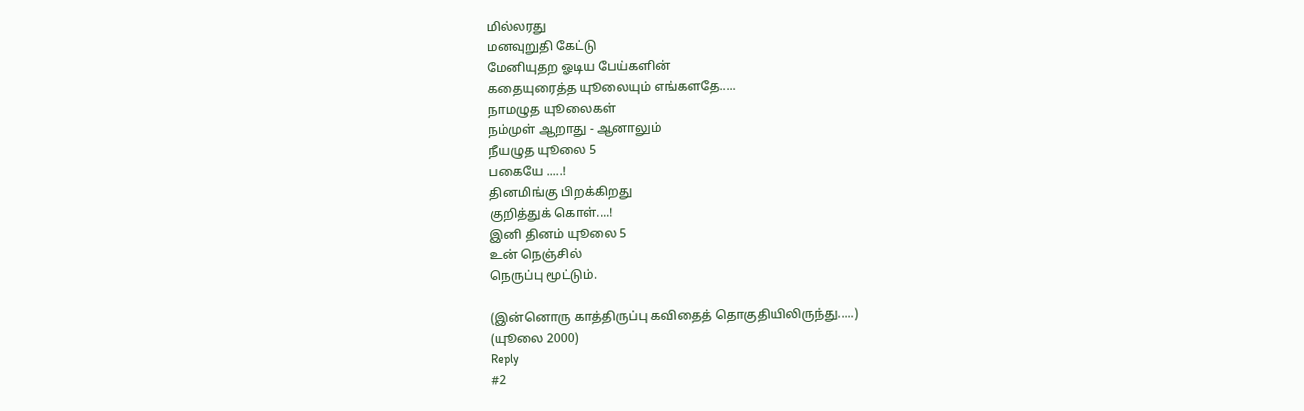மில்லரது
மனவுறுதி கேட்டு
மேனியுதற ஓடிய பேய்களின்
கதையுரைத்த யுூலையும் எங்களதே.....
நாமழுத யுூலைகள்
நம்முள் ஆறாது - ஆனாலும்
நீயழுத யுூலை 5
பகையே .....!
தினமிங்கு பிறக்கிறது
குறித்துக் கொள்....!
இனி தினம் யுூலை 5
உன் நெஞ்சில்
நெருப்பு மூட்டும்.

(இன்னொரு காத்திருப்பு கவிதைத் தொகுதியிலிருந்து.....)
(யுூலை 2000)
Reply
#2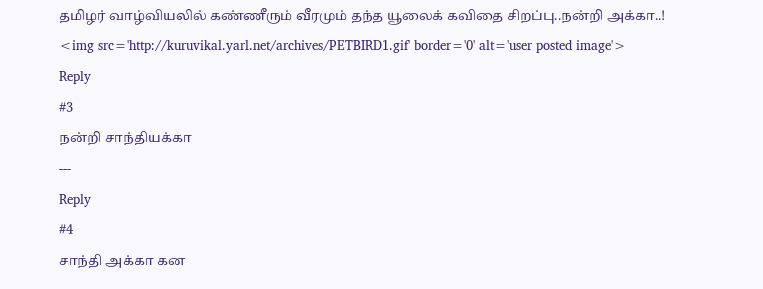தமிழர் வாழ்வியலில் கண்ணீரும் வீரமும் தந்த யூலைக் கவிதை சிறப்பு..நன்றி அக்கா..!
<img src='http://kuruvikal.yarl.net/archives/PETBIRD1.gif' border='0' alt='user posted image'>
Reply
#3
நன்றி சாந்தியக்கா
---
Reply
#4
சாந்தி அக்கா கன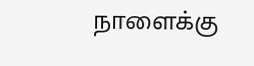நாளைக்கு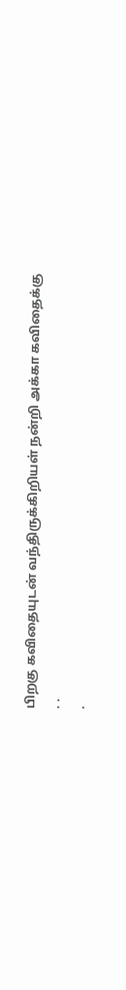பிறகு கவிதையுடன் வந்திருக்கிறியள் நன்றி அக்கா கவிதைக்கு
. .
.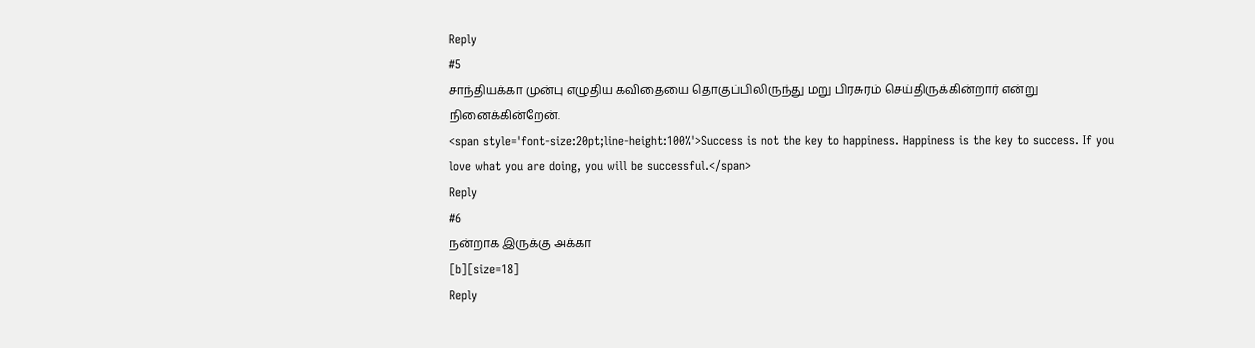Reply
#5
சாந்தியக்கா முன்பு எழுதிய கவிதையை தொகுப்பிலிருந்து மறு பிரசுரம் செய்திருக்கின்றார் என்று நினைக்கின்றேன்.
<span style='font-size:20pt;line-height:100%'>Success is not the key to happiness. Happiness is the key to success. If you love what you are doing, you will be successful.</span>
Reply
#6
நன்றாக இருக்கு அக்கா
[b][size=18]
Reply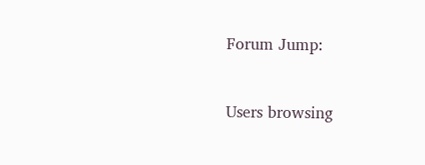Forum Jump:


Users browsing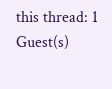this thread: 1 Guest(s)